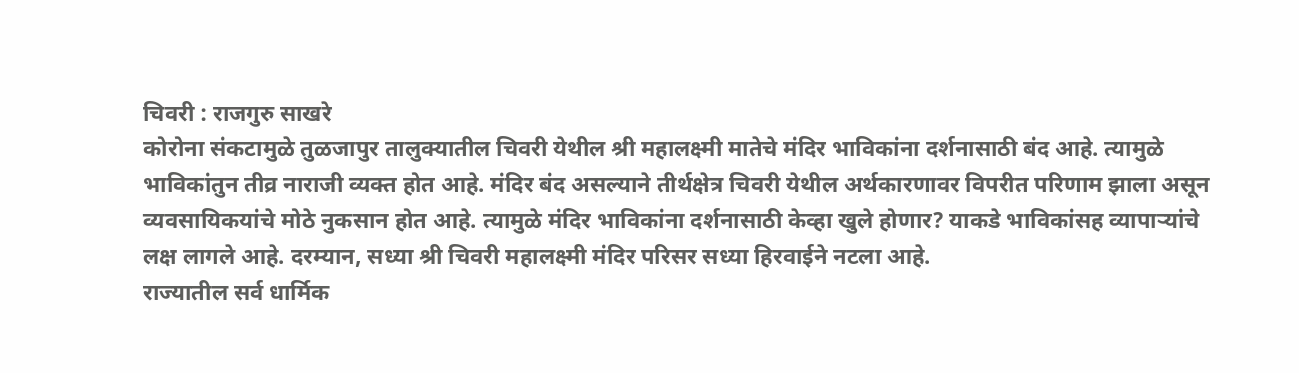चिवरी : राजगुरु साखरे
कोरोना संकटामुळे तुळजापुर तालुक्यातील चिवरी येथील श्री महालक्ष्मी मातेचे मंदिर भाविकांना दर्शनासाठी बंद आहे. त्यामुळे भाविकांतुन तीव्र नाराजी व्यक्त होत आहे. मंदिर बंद असल्याने तीर्थक्षेत्र चिवरी येथील अर्थकारणावर विपरीत परिणाम झाला असून व्यवसायिकयांचे मोठे नुकसान होत आहे. त्यामुळे मंदिर भाविकांना दर्शनासाठी केव्हा खुले होणार? याकडे भाविकांसह व्यापाऱ्यांचे लक्ष लागले आहे. दरम्यान, सध्या श्री चिवरी महालक्ष्मी मंदिर परिसर सध्या हिरवाईने नटला आहे.
राज्यातील सर्व धार्मिक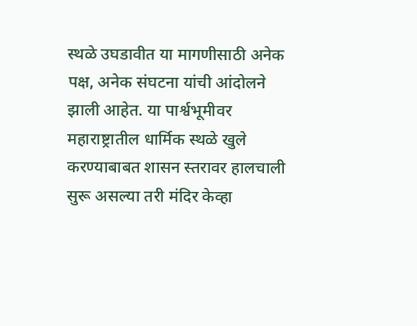स्थळे उघडावीत या मागणीसाठी अनेक पक्ष, अनेक संघटना यांची आंदोलने झाली आहेत. या पार्श्वभूमीवर महाराष्ट्रातील धार्मिक स्थळे खुले करण्याबाबत शासन स्तरावर हालचाली सुरू असल्या तरी मंदिर केव्हा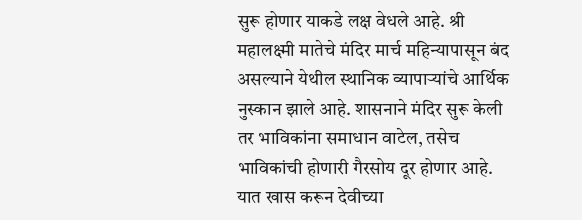सुरू होणार याकडे लक्ष वेधले आहे. श्री महालक्ष्मी मातेचे मंदिर मार्च महिन्यापासून बंद असल्याने येथील स्थानिक व्यापाऱ्यांचे आर्थिक नुस्कान झाले आहे. शासनाने मंदिर सुरू केली तर भाविकांना समाधान वाटेल, तसेच भाविकांची होणारी गैरसोय दूर होणार आहे. यात खास करून देवीच्या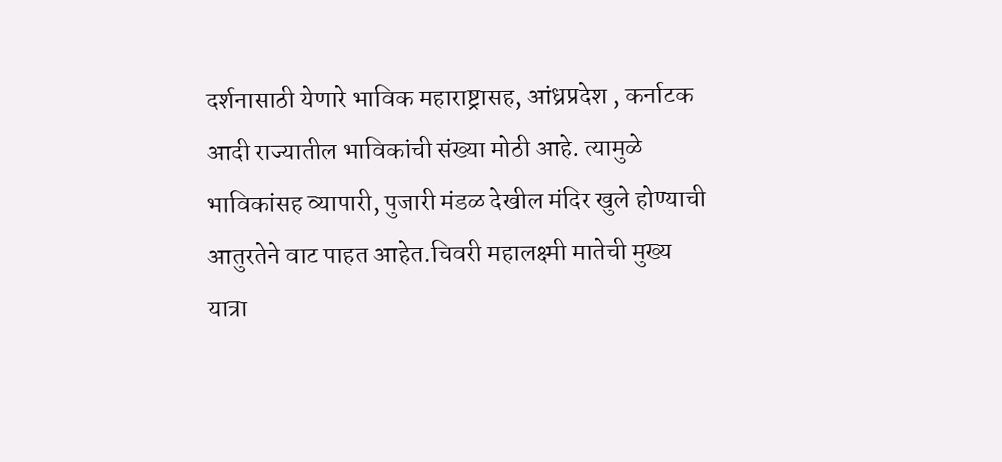दर्शनासाठी येणारे भाविक महाराष्ट्रासह, आंध्रप्रदेश , कर्नाटक आदी राज्यातील भाविकांची संख्या मोठी आहे. त्यामुळे भाविकांसह व्यापारी, पुजारी मंडळ देखील मंदिर खुले होण्याची आतुरतेने वाट पाहत आहेत.चिवरी महालक्ष्मी मातेची मुख्य यात्रा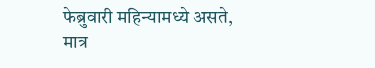फेब्रुवारी महिन्यामध्ये असते, मात्र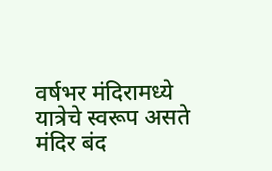वर्षभर मंदिरामध्ये यात्रेचे स्वरूप असते मंदिर बंद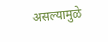असल्यामुळे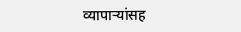व्यापाऱ्यांसह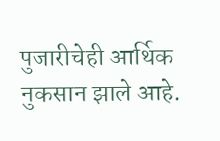पुजारीचेही आर्थिक नुकसान झाले आहे.